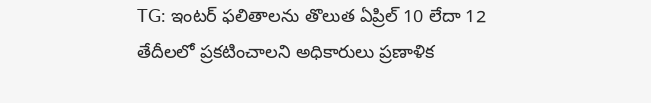TG: ఇంటర్ ఫలితాలను తొలుత ఏప్రిల్ 10 లేదా 12 తేదీలలో ప్రకటించాలని అధికారులు ప్రణాళిక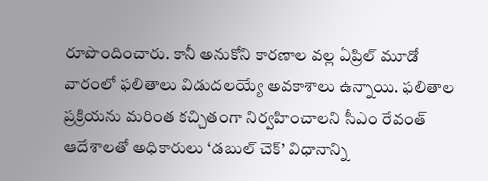రూపొందించారు. కానీ అనుకోని కారణాల వల్ల ఏప్రిల్ మూడో వారంలో ఫలితాలు విడుదలయ్యే అవకాశాలు ఉన్నాయి. ఫలితాల ప్రక్రియను మరింత కచ్చితంగా నిర్వహించాలని సీఎం రేవంత్ ఆదేశాలతో అధికారులు ‘డబుల్ చెక్’ విధానాన్ని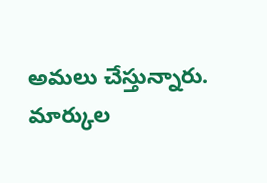అమలు చేస్తున్నారు. మార్కుల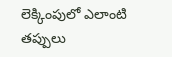లెక్కింపులో ఎలాంటి తప్పులు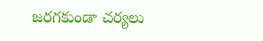జరగకుండా చర్యలు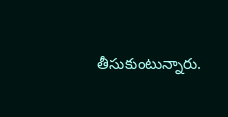తీసుకుంటున్నారు.